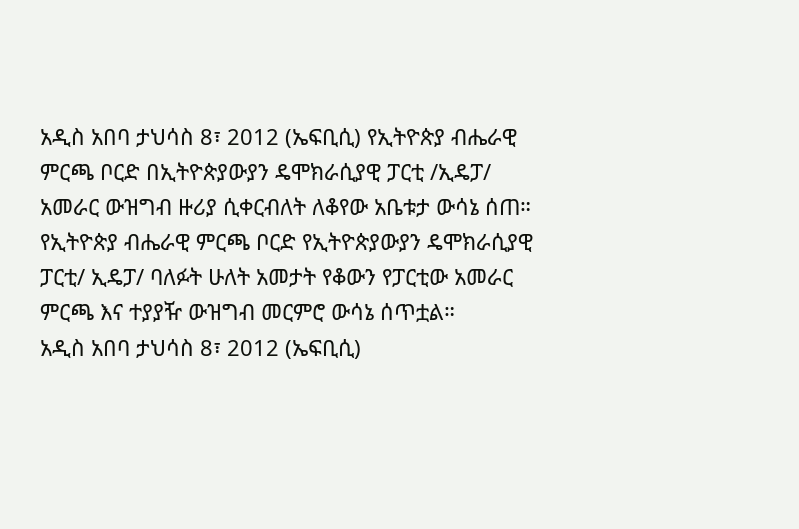አዲስ አበባ ታህሳስ 8፣ 2012 (ኤፍቢሲ) የኢትዮጵያ ብሔራዊ ምርጫ ቦርድ በኢትዮጵያውያን ዴሞክራሲያዊ ፓርቲ /ኢዴፓ/ አመራር ውዝግብ ዙሪያ ሲቀርብለት ለቆየው አቤቱታ ውሳኔ ሰጠ።
የኢትዮጵያ ብሔራዊ ምርጫ ቦርድ የኢትዮጵያውያን ዴሞክራሲያዊ ፓርቲ/ ኢዴፓ/ ባለፉት ሁለት አመታት የቆውን የፓርቲው አመራር ምርጫ እና ተያያዥ ውዝግብ መርምሮ ውሳኔ ሰጥቷል።
አዲስ አበባ ታህሳስ 8፣ 2012 (ኤፍቢሲ)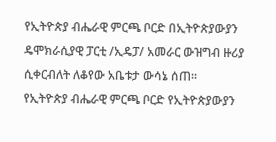የኢትዮጵያ ብሔራዊ ምርጫ ቦርድ በኢትዮጵያውያን ዴሞክራሲያዊ ፓርቲ /ኢዴፓ/ አመራር ውዝግብ ዙሪያ ሲቀርብለት ለቆየው አቤቱታ ውሳኔ ሰጠ።
የኢትዮጵያ ብሔራዊ ምርጫ ቦርድ የኢትዮጵያውያን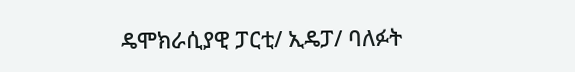ዴሞክራሲያዊ ፓርቲ/ ኢዴፓ/ ባለፉት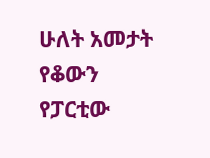ሁለት አመታት የቆውን የፓርቲው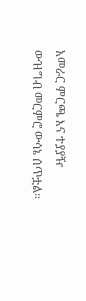አመራር ምርጫ እና ተያያዥ ውዝግብ መርምሮ ውሳኔ ሰጥቷል።